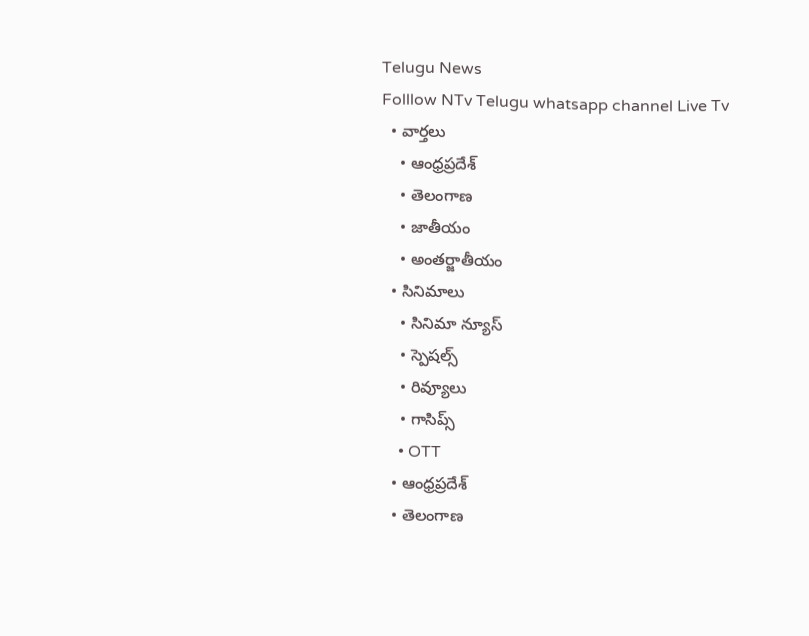Telugu News
Folllow NTv Telugu whatsapp channel Live Tv
  • వార్తలు
    • ఆంధ్రప్రదేశ్
    • తెలంగాణ
    • జాతీయం
    • అంతర్జాతీయం
  • సినిమాలు
    • సినిమా న్యూస్
    • స్పెషల్స్
    • రివ్యూలు
    • గాసిప్స్
    • OTT
  • ఆంధ్రప్రదేశ్
  • తెలంగాణ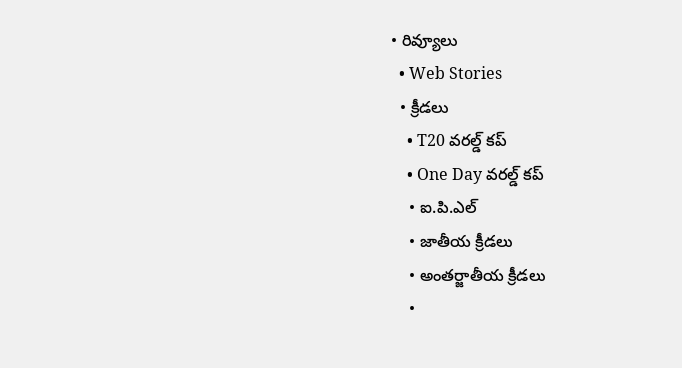• రివ్యూలు
  • Web Stories
  • క్రీడలు
    • T20 వరల్డ్ కప్
    • One Day వరల్డ్ కప్
    • ఐ.పి.ఎల్
    • జాతీయ క్రీడలు
    • అంతర్జాతీయ క్రీడలు
    •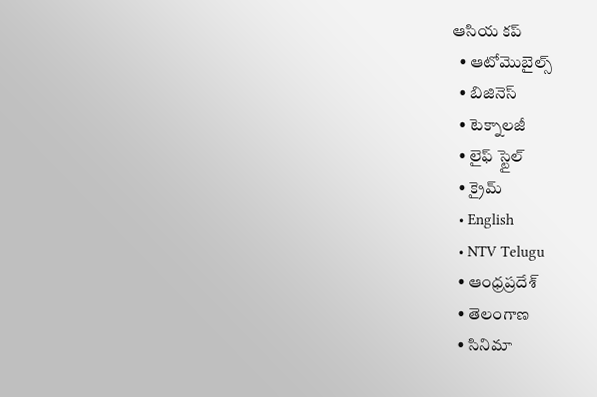ఆసియ కప్
  • ఆటోమొబైల్స్
  • బిజినెస్‌
  • టెక్నాలజీ
  • లైఫ్ స్టైల్
  • క్రైమ్
  • English
  • NTV Telugu
  • ఆంధ్రప్రదేశ్
  • తెలంగాణ
  • సినిమా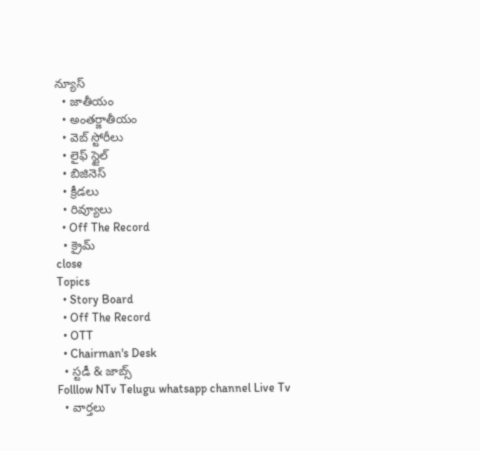న్యూస్
  • జాతీయం
  • అంతర్జాతీయం
  • వెబ్ స్టోరీలు
  • లైఫ్ స్టైల్
  • బిజినెస్‌
  • క్రీడలు
  • రివ్యూలు
  • Off The Record
  • క్రైమ్
close
Topics
  • Story Board
  • Off The Record
  • OTT
  • Chairman's Desk
  • స్టడీ & జాబ్స్
Folllow NTv Telugu whatsapp channel Live Tv
  • వార్తలు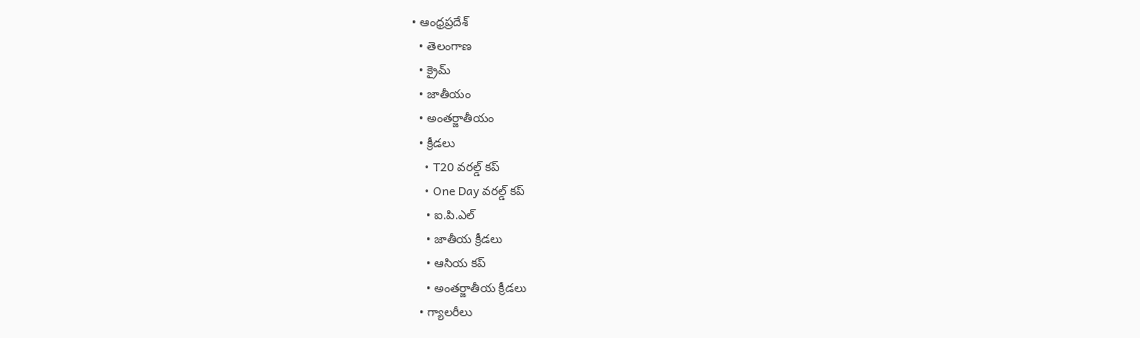• ఆంధ్రప్రదేశ్
  • తెలంగాణ
  • క్రైమ్
  • జాతీయం
  • అంతర్జాతీయం
  • క్రీడలు
    • T20 వరల్డ్ కప్
    • One Day వరల్డ్ కప్
    • ఐ.పి.ఎల్
    • జాతీయ క్రీడలు
    • ఆసియ కప్
    • అంతర్జాతీయ క్రీడలు
  • గ్యాలరీలు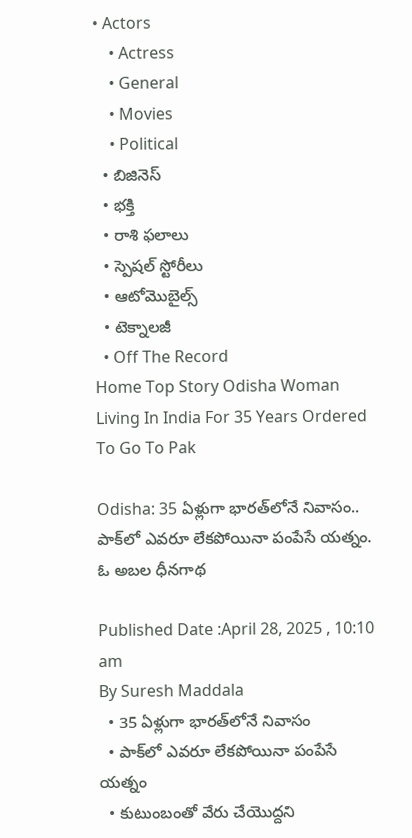• Actors
    • Actress
    • General
    • Movies
    • Political
  • బిజినెస్‌
  • భక్తి
  • రాశి ఫలాలు
  • స్పెషల్‌ స్టోరీలు
  • ఆటోమొబైల్స్
  • టెక్నాలజీ
  • Off The Record
Home Top Story Odisha Woman Living In India For 35 Years Ordered To Go To Pak

Odisha: 35 ఏళ్లుగా భారత్‌లోనే నివాసం.. పాక్‌లో ఎవరూ లేకపోయినా పంపేసే యత్నం. ఓ అబల ధీనగాథ

Published Date :April 28, 2025 , 10:10 am
By Suresh Maddala
  • 35 ఏళ్లుగా భారత్‌లోనే నివాసం
  • పాక్‌లో ఎవరూ లేకపోయినా పంపేసే యత్నం
  • కుటుంబంతో వేరు చేయొద్దని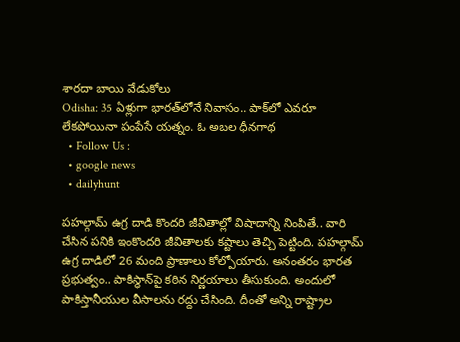శారదా బాయి వేడుకోలు
Odisha: 35 ఏళ్లుగా భారత్‌లోనే నివాసం.. పాక్‌లో ఎవరూ లేకపోయినా పంపేసే యత్నం. ఓ అబల ధీనగాథ
  • Follow Us :
  • google news
  • dailyhunt

పహల్గామ్ ఉగ్ర దాడి కొందరి జీవితాల్లో విషాదాన్ని నింపితే.. వారి చేసిన పనికి ఇంకొందరి జీవితాలకు కష్టాలు తెచ్చి పెట్టింది. పహల్గామ్ ఉగ్ర దాడిలో 26 మంది ప్రాణాలు కోల్పోయారు. అనంతరం భారత ప్రభుత్వం.. పాకిస్థాన్‌పై కఠిన నిర్ణయాలు తీసుకుంది. అందులో పాకిస్తానీయుల వీసాలను రద్దు చేసింది. దీంతో అన్ని రాష్ట్రాల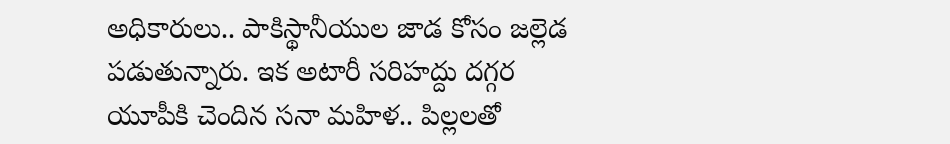అధికారులు.. పాకిస్థానీయుల జాడ కోసం జల్లెడ పడుతున్నారు. ఇక అటారీ సరిహద్దు దగ్గర యూపీకి చెందిన సనా మహిళ.. పిల్లలతో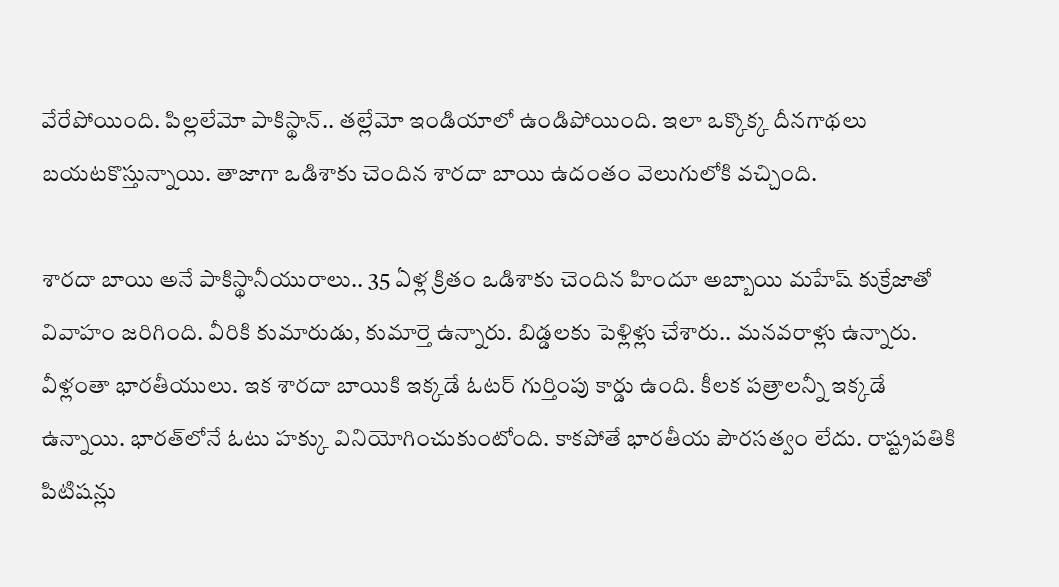వేరేపోయింది. పిల్లలేమో పాకిస్థాన్.. తల్లేమో ఇండియాలో ఉండిపోయింది. ఇలా ఒక్కొక్క దీనగాథలు బయటకొస్తున్నాయి. తాజాగా ఒడిశాకు చెందిన శారదా బాయి ఉదంతం వెలుగులోకి వచ్చింది.

శారదా బాయి అనే పాకిస్థానీయురాలు.. 35 ఏళ్ల క్రితం ఒడిశాకు చెందిన హిందూ అబ్బాయి మహేష్ కుక్రేజాతో వివాహం జరిగింది. వీరికి కుమారుడు, కుమార్తె ఉన్నారు. బిడ్డలకు పెళ్లిళ్లు చేశారు.. మనవరాళ్లు ఉన్నారు. వీళ్లంతా భారతీయులు. ఇక శారదా బాయికి ఇక్కడే ఓటర్ గుర్తింపు కార్డు ఉంది. కీలక పత్రాలన్నీ ఇక్కడే ఉన్నాయి. భారత్‌లోనే ఓటు హక్కు వినియోగించుకుంటోంది. కాకపోతే భారతీయ పౌరసత్వం లేదు. రాష్ట్రపతికి పిటిషన్లు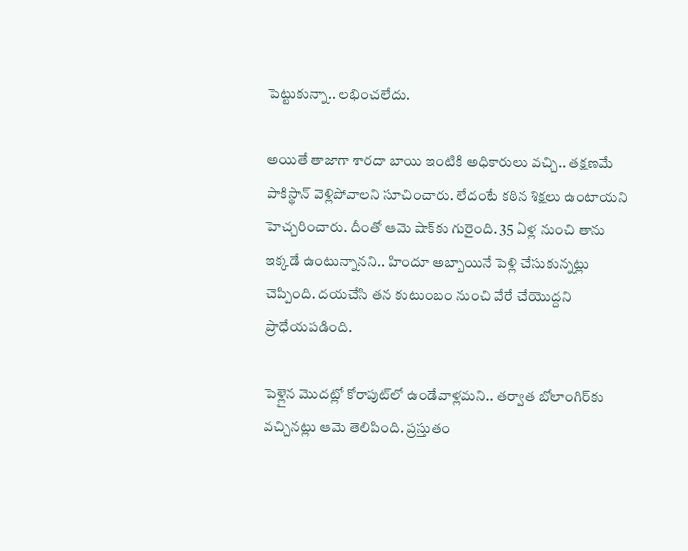పెట్టుకున్నా.. లభించలేదు.

అయితే తాజాగా శారదా బాయి ఇంటికి అధికారులు వచ్చి.. తక్షణమే పాకిస్థాన్ వెళ్లిపోవాలని సూచించారు. లేదంటే కఠిన శిక్షలు ఉంటాయని హెచ్చరించారు. దీంతో ఆమె షాక్‌కు గురైంది. 35 ఏళ్ల నుంచి తాను ఇక్కడే ఉంటున్నానని.. హిందూ అబ్బాయినే పెళ్లి చేసుకున్నట్లు చెప్పింది. దయచేసి తన కుటుంబం నుంచి వేరే చేయొద్దని ప్రాధేయపడింది.

పెళ్లైన మొదట్లో కోరాపుట్‌లో ఉండేవాళ్లమని.. తర్వాత బోలాంగిర్‌కు వచ్చినట్లు ఆమె తెలిపింది. ప్రస్తుతం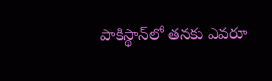పాకిస్థాన్‌లో తనకు ఎవరూ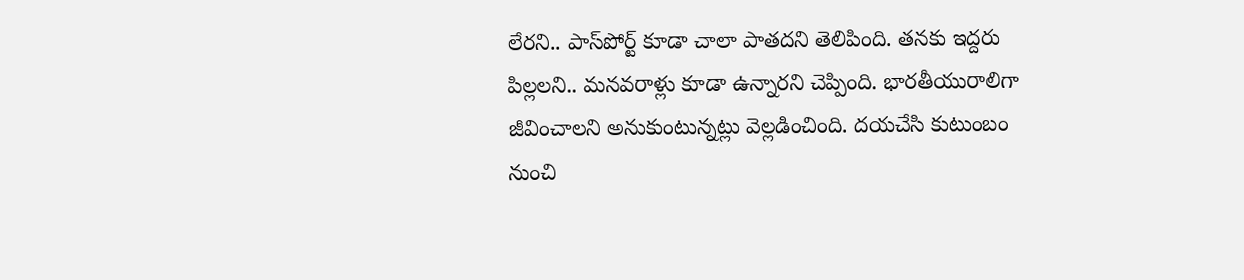లేరని.. పాస్‌పోర్ట్‌ కూడా చాలా పాతదని తెలిపింది. తనకు ఇద్దరు పిల్లలని.. మనవరాళ్లు కూడా ఉన్నారని చెప్పింది. భారతీయురాలిగా జీవించాలని అనుకుంటున్నట్లు వెల్లడించింది. దయచేసి కుటుంబం నుంచి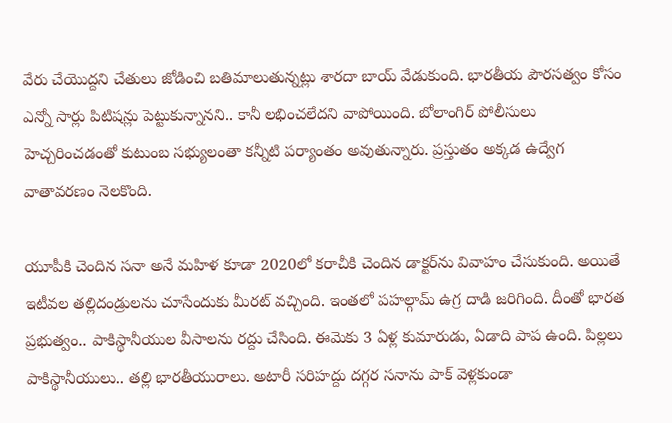వేరు చేయొద్దని చేతులు జోడించి బతిమాలుతున్నట్లు శారదా బాయ్ వేడుకుంది. భారతీయ పౌరసత్వం కోసం ఎన్నో సార్లు పిటిషన్లు పెట్టుకున్నానని.. కానీ లభించలేదని వాపోయింది. బోలాంగిర్ పోలీసులు హెచ్చరించడంతో కుటుంబ సభ్యులంతా కన్నీటి పర్యాంతం అవుతున్నారు. ప్రస్తుతం అక్కడ ఉద్వేగ వాతావరణం నెలకొంది.

యూపీకి చెందిన సనా అనే మహిళ కూడా 2020లో కరాచీకి చెందిన డాక్టర్‌ను వివాహం చేసుకుంది. అయితే ఇటీవల తల్లిదండ్రులను చూసేందుకు మీరట్ వచ్చింది. ఇంతలో పహల్గామ్ ఉగ్ర దాడి జరిగింది. దీంతో భారత ప్రభుత్వం.. పాకిస్థానీయుల వీసాలను రద్దు చేసింది. ఈమెకు 3 ఏళ్ల కుమారుడు, ఏడాది పాప ఉంది. పిల్లలు పాకిస్థానీయులు.. తల్లి భారతీయురాలు. అటారీ సరిహద్దు దగ్గర సనాను పాక్ వెళ్లకుండా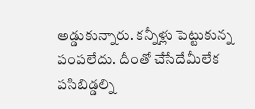అడ్డుకున్నారు. కన్నీళ్లు పెట్టుకున్న పంపలేదు. దీంతో చేసేదేమీలేక పసిబిడ్డల్ని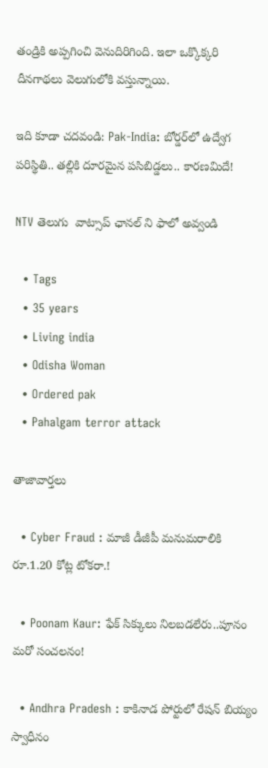తండ్రికి అప్పగించి వెనుదిరిగింది. ఇలా ఒక్కొక్కరి దీనగాథలు వెలుగులోకి వస్తున్నాయి.

ఇది కూడా చదవండి: Pak-India: బోర్డర్‌లో ఉద్వేగ పరిస్థితి.. తల్లికి దూరమైన పసిబిడ్డలు.. కారణమిదే!

NTV తెలుగు  వాట్సాప్ ఛానల్ ని ఫాలో అవ్వండి

  • Tags
  • 35 years
  • Living india
  • Odisha Woman
  • Ordered pak
  • Pahalgam terror attack

తాజావార్తలు

  • Cyber Fraud : మాజీ డీజీపీ మనుమరాలికి రూ.1.20 కోట్ల టోకరా.!

  • Poonam Kaur: ఫేక్ సిక్కులు నిలబడలేరు..పూనం మరో సంచలనం!

  • Andhra Pradesh : కాకినాడ పోర్టులో రేషన్ బియ్యం స్వాధీనం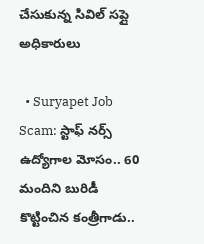చేసుకున్న సివిల్ సప్లై అధికారులు

  • Suryapet Job Scam: స్టాఫ్ నర్స్ ఉద్యోగాల మోసం.. 60 మందిని బురిడీ కొట్టించిన కంత్రీగాడు..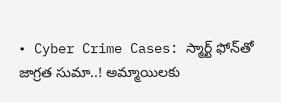• Cyber Crime Cases: స్మార్ట్ ఫోన్‌తో జాగ్రత సుమా..! అమ్మాయిలకు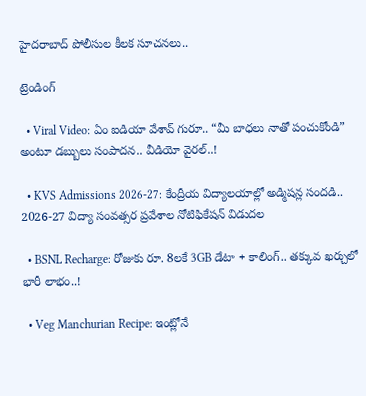హైదరాబాద్ పోలీసుల కీలక సూచనలు..

ట్రెండింగ్‌

  • Viral Video: ఏం ఐడియా వేశావ్ గురూ.. “మీ బాధలు నాతో పంచుకోండి” అంటూ డబ్బులు సంపాదన.. వీడియో వైరల్..!

  • KVS Admissions 2026-27: కేంద్రీయ విద్యాలయాల్లో అడ్మిషన్ల సందడి.. 2026-27 విద్యా సంవత్సర ప్రవేశాల నోటిఫికేషన్ విడుదల

  • BSNL Recharge: రోజుకు రూ. 8లకే 3GB డేటా + కాలింగ్.. తక్కువ ఖర్చులో భారీ లాభం..!

  • Veg Manchurian Recipe: ఇంట్లోనే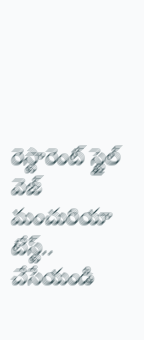రెస్టారెంట్ స్టైల్ వెజ్ మంచురియా టేస్ట్.. చేసేయండి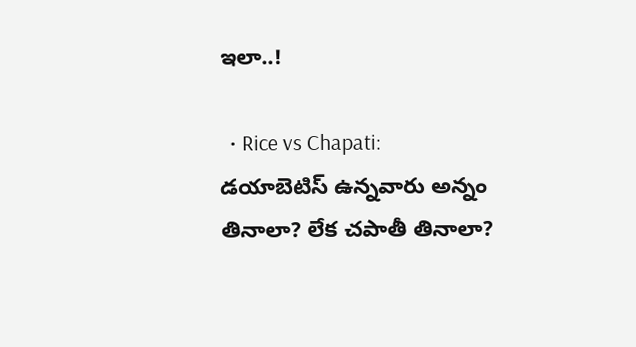ఇలా..!

  • Rice vs Chapati: డయాబెటిస్ ఉన్నవారు అన్నం తినాలా? లేక చపాతీ తినాలా?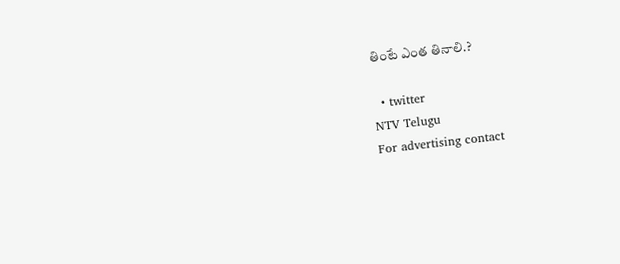తింటే ఎంత తినాలి.?

  • twitter
NTV Telugu
For advertising contact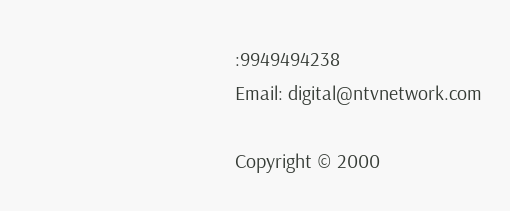:9949494238
Email: digital@ntvnetwork.com

Copyright © 2000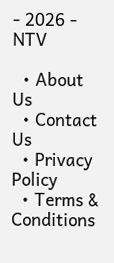- 2026 - NTV

  • About Us
  • Contact Us
  • Privacy Policy
  • Terms & Conditions